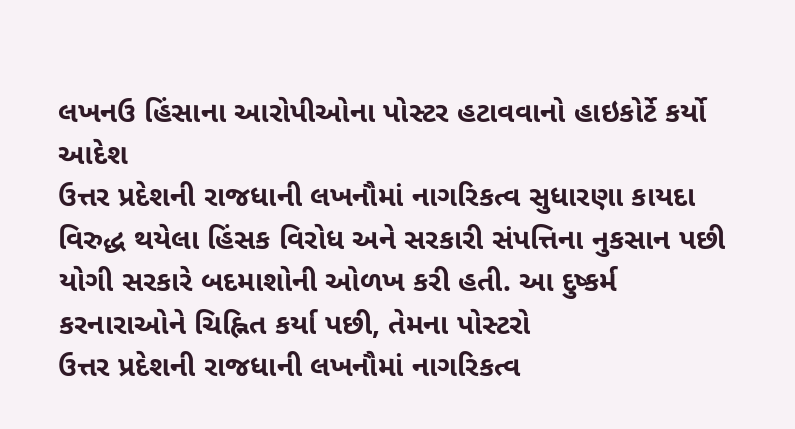લખનઉ હિંસાના આરોપીઓના પોસ્ટર હટાવવાનો હાઇકોર્ટે કર્યો આદેશ
ઉત્તર પ્રદેશની રાજધાની લખનૌમાં નાગરિકત્વ સુધારણા કાયદા વિરુદ્ધ થયેલા હિંસક વિરોધ અને સરકારી સંપત્તિના નુકસાન પછી યોગી સરકારે બદમાશોની ઓળખ કરી હતી. આ દુષ્કર્મ કરનારાઓને ચિહ્નિત કર્યા પછી, તેમના પોસ્ટરો
ઉત્તર પ્રદેશની રાજધાની લખનૌમાં નાગરિકત્વ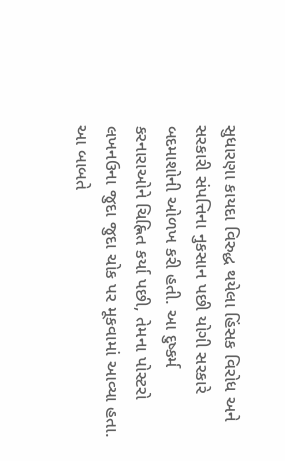સુધારણા કાયદા વિરુદ્ધ થયેલા હિંસક વિરોધ અને સરકારી સંપત્તિના નુકસાન પછી યોગી સરકારે બદમાશોની ઓળખ કરી હતી. આ દુષ્કર્મ કરનારાઓને ચિહ્નિત કર્યા પછી, તેમના પોસ્ટરો લખનઉના જુદા જુદા ચોક પર મૂકવામાં આવ્યા હતા. આ બાબતે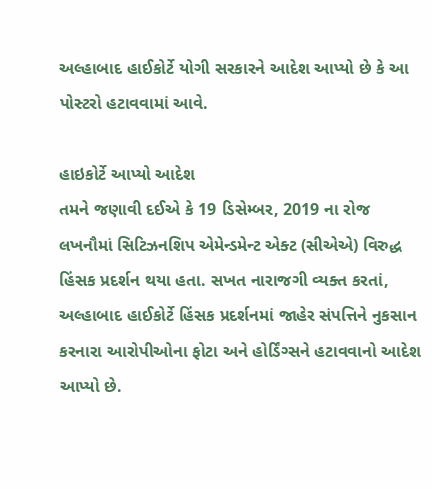અલ્હાબાદ હાઈકોર્ટે યોગી સરકારને આદેશ આપ્યો છે કે આ પોસ્ટરો હટાવવામાં આવે.

હાઇકોર્ટે આપ્યો આદેશ
તમને જણાવી દઈએ કે 19 ડિસેમ્બર, 2019 ના રોજ લખનૌમાં સિટિઝનશિપ એમેન્ડમેન્ટ એક્ટ (સીએએ) વિરુદ્ધ હિંસક પ્રદર્શન થયા હતા. સખત નારાજગી વ્યક્ત કરતાં, અલ્હાબાદ હાઈકોર્ટે હિંસક પ્રદર્શનમાં જાહેર સંપત્તિને નુકસાન કરનારા આરોપીઓના ફોટા અને હોર્ડિંગ્સને હટાવવાનો આદેશ આપ્યો છે.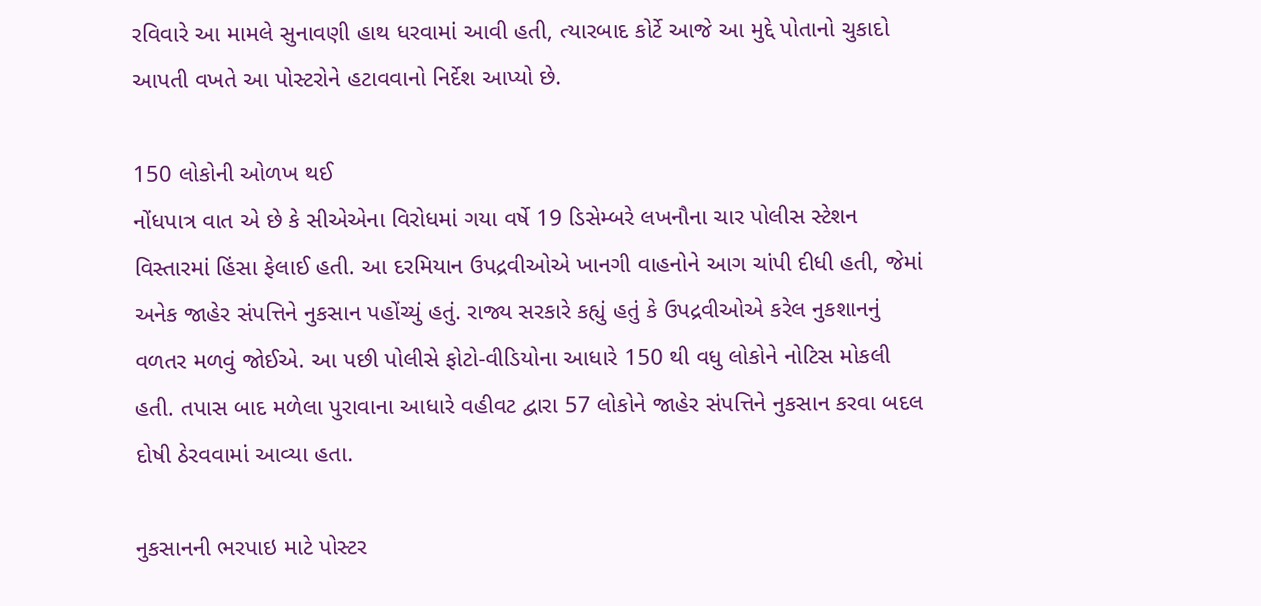રવિવારે આ મામલે સુનાવણી હાથ ધરવામાં આવી હતી, ત્યારબાદ કોર્ટે આજે આ મુદ્દે પોતાનો ચુકાદો આપતી વખતે આ પોસ્ટરોને હટાવવાનો નિર્દેશ આપ્યો છે.

150 લોકોની ઓળખ થઈ
નોંધપાત્ર વાત એ છે કે સીએએના વિરોધમાં ગયા વર્ષે 19 ડિસેમ્બરે લખનૌના ચાર પોલીસ સ્ટેશન વિસ્તારમાં હિંસા ફેલાઈ હતી. આ દરમિયાન ઉપદ્રવીઓએ ખાનગી વાહનોને આગ ચાંપી દીધી હતી, જેમાં અનેક જાહેર સંપત્તિને નુકસાન પહોંચ્યું હતું. રાજ્ય સરકારે કહ્યું હતું કે ઉપદ્રવીઓએ કરેલ નુકશાનનું વળતર મળવું જોઈએ. આ પછી પોલીસે ફોટો-વીડિયોના આધારે 150 થી વધુ લોકોને નોટિસ મોકલી હતી. તપાસ બાદ મળેલા પુરાવાના આધારે વહીવટ દ્વારા 57 લોકોને જાહેર સંપત્તિને નુકસાન કરવા બદલ દોષી ઠેરવવામાં આવ્યા હતા.

નુકસાનની ભરપાઇ માટે પોસ્ટર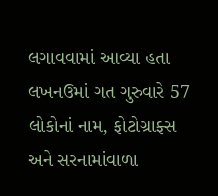લગાવવામાં આવ્યા હતા
લખનઉમાં ગત ગુરુવારે 57 લોકોનાં નામ, ફોટોગ્રાફ્સ અને સરનામાંવાળા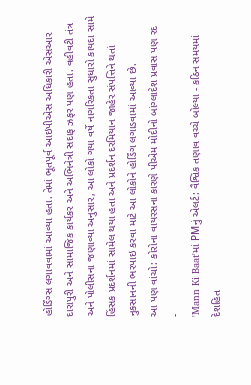હોર્ડિંગ્સ લગાવવામાં આવ્યા હતા. તેમાં ભૂતપૂર્વ આઇપીએસ અધિકારી એસઆર દારાપુરી અને સામાજિક કાર્યકર અને અભિનેત્રી સદાફ ઝફર પણ હતા. વહીવટી તંત્ર અને પોલીસના જણાવ્યા અનુસાર, આ લોકો ગયા વર્ષે નાગરિકતા સુધારો કાયદા સામે હિંસક પ્રદર્શનમાં સામેલ થયા હતા અને પ્રદર્શન દરમિયાન જાહેર સંપત્તિને થતાં નુકસાનની ભરપાઇ કરવા માટે આ લોકોને હોર્ડિંગ લગાડવામાં આવ્યા છે.
આ પણ વાંચો: કોરોના વાયરસના કારણે પીએમ મોદીનો બાંગ્લાદેશ પ્રવાસ પણ રદ
-
'Mann Ki Baat'માં PMનું એલર્ટ: વૈશ્વિક તણાવ વચ્ચે બોલ્યા - કઠિન સમયમાં દેશહિત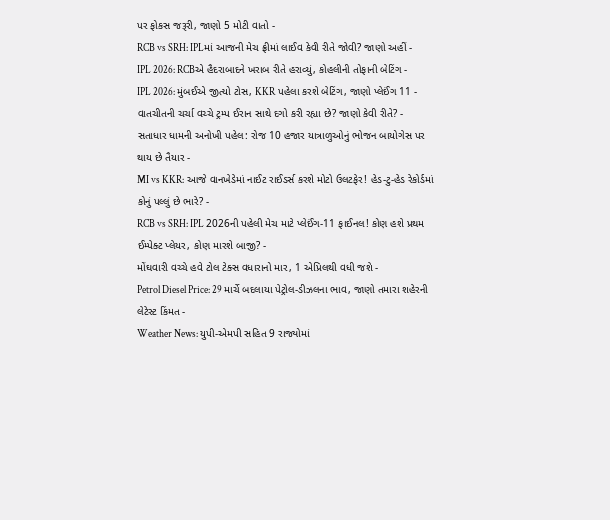પર ફોકસ જરૂરી, જાણો 5 મોટી વાતો -
RCB vs SRH: IPLમાં આજની મેચ ફ્રીમાં લાઈવ કેવી રીતે જોવી? જાણો અહીં -
IPL 2026: RCBએ હૈદરાબાદને ખરાબ રીતે હરાવ્યું, કોહલીની તોફાની બેટિંગ -
IPL 2026: મુંબઈએ જીત્યો ટોસ, KKR પહેલા કરશે બેટિંગ, જાણો પ્લેઈંગ 11 -
વાતચીતની ચર્ચા વચ્ચે ટ્રમ્પ ઈરાન સાથે દગો કરી રહ્યા છે? જાણો કેવી રીતે? -
સતાધાર ધામની અનોખી પહેલ: રોજ 10 હજાર યાત્રાળુઓનું ભોજન બાયોગેસ પર થાય છે તૈયાર -
MI vs KKR: આજે વાનખેડેમાં નાઈટ રાઈડર્સ કરશે મોટો ઉલટફેર! હેડ-ટુ-હેડ રેકોર્ડમાં કોનું પલ્લું છે ભારે? -
RCB vs SRH: IPL 2026ની પહેલી મેચ માટે પ્લેઈંગ-11 ફાઈનલ! કોણ હશે પ્રથમ ઈમ્પેક્ટ પ્લેયર, કોણ મારશે બાજી? -
મોંઘવારી વચ્ચે હવે ટોલ ટેક્સ વધારાનો માર, 1 એપ્રિલથી વધી જશે -
Petrol Diesel Price: 29 માર્ચે બદલાયા પેટ્રોલ-ડીઝલના ભાવ, જાણો તમારા શહેરની લેટેસ્ટ કિંમત -
Weather News: યુપી-એમપી સહિત 9 રાજ્યોમાં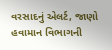વરસાદનું એલર્ટ, જાણો હવામાન વિભાગની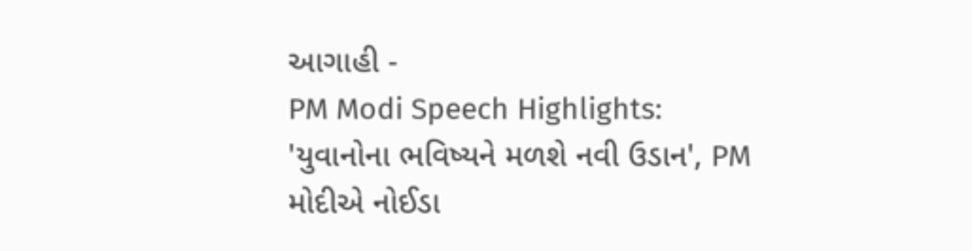આગાહી -
PM Modi Speech Highlights: 'યુવાનોના ભવિષ્યને મળશે નવી ઉડાન', PM મોદીએ નોઈડા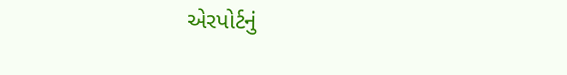એરપોર્ટનું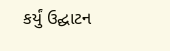કર્યું ઉદ્ઘાટન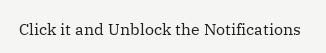Click it and Unblock the Notifications